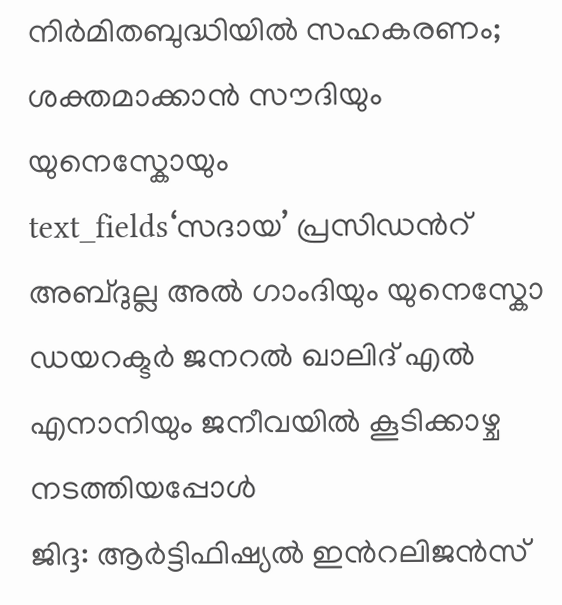നിർമിതബുദ്ധിയിൽ സഹകരണം; ശക്തമാക്കാൻ സൗദിയും യുനെസ്കോയും
text_fields‘സദായ’ പ്രസിഡൻറ് അബ്ദുല്ല അൽ ഗാംദിയും യുനെസ്കോ ഡയറക്ടർ ജനറൽ ഖാലിദ് എൽ എനാനിയും ജനീവയിൽ കൂടിക്കാഴ്ച നടത്തിയപ്പോൾ
ജിദ്ദ: ആർട്ടിഫിഷ്യൽ ഇൻറലിജൻസ്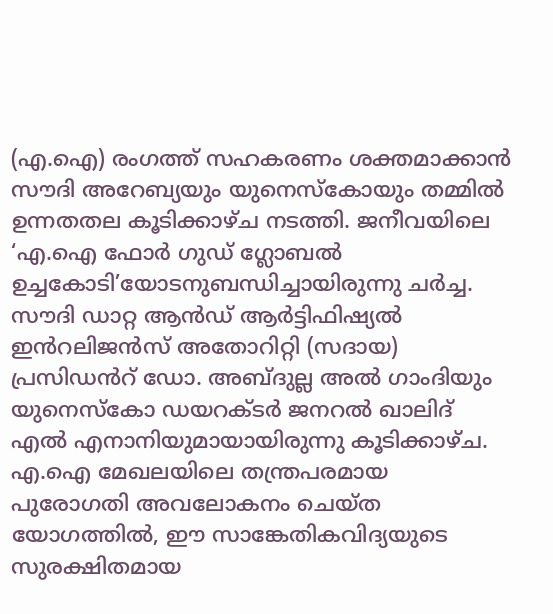(എ.ഐ) രംഗത്ത് സഹകരണം ശക്തമാക്കാൻ സൗദി അറേബ്യയും യുനെസ്കോയും തമ്മിൽ ഉന്നതതല കൂടിക്കാഴ്ച നടത്തി. ജനീവയിലെ ‘എ.ഐ ഫോർ ഗുഡ് ഗ്ലോബൽ ഉച്ചകോടി’യോടനുബന്ധിച്ചായിരുന്നു ചർച്ച. സൗദി ഡാറ്റ ആൻഡ് ആർട്ടിഫിഷ്യൽ ഇൻറലിജൻസ് അതോറിറ്റി (സദായ) പ്രസിഡൻറ് ഡോ. അബ്ദുല്ല അൽ ഗാംദിയും യുനെസ്കോ ഡയറക്ടർ ജനറൽ ഖാലിദ് എൽ എനാനിയുമായായിരുന്നു കൂടിക്കാഴ്ച.
എ.ഐ മേഖലയിലെ തന്ത്രപരമായ പുരോഗതി അവലോകനം ചെയ്ത യോഗത്തിൽ, ഈ സാങ്കേതികവിദ്യയുടെ സുരക്ഷിതമായ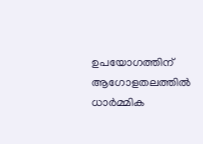ഉപയോഗത്തിന് ആഗോളതലത്തിൽ ധാർമ്മിക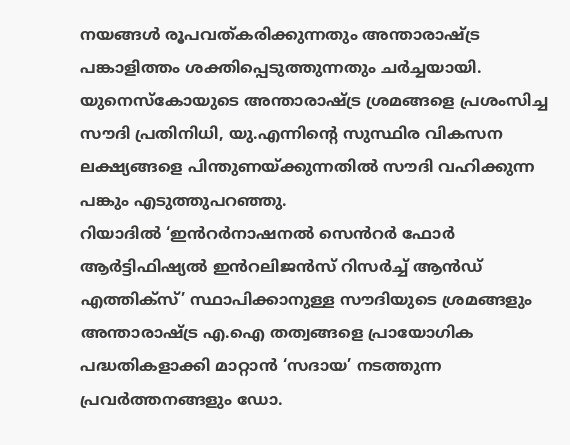നയങ്ങൾ രൂപവത്കരിക്കുന്നതും അന്താരാഷ്ട്ര പങ്കാളിത്തം ശക്തിപ്പെടുത്തുന്നതും ചർച്ചയായി. യുനെസ്കോയുടെ അന്താരാഷ്ട്ര ശ്രമങ്ങളെ പ്രശംസിച്ച സൗദി പ്രതിനിധി, യു.എന്നിന്റെ സുസ്ഥിര വികസന ലക്ഷ്യങ്ങളെ പിന്തുണയ്ക്കുന്നതിൽ സൗദി വഹിക്കുന്ന പങ്കും എടുത്തുപറഞ്ഞു.
റിയാദിൽ ‘ഇൻറർനാഷനൽ സെൻറർ ഫോർ ആർട്ടിഫിഷ്യൽ ഇൻറലിജൻസ് റിസർച്ച് ആൻഡ് എത്തിക്സ്’ സ്ഥാപിക്കാനുള്ള സൗദിയുടെ ശ്രമങ്ങളും അന്താരാഷ്ട്ര എ.ഐ തത്വങ്ങളെ പ്രായോഗിക പദ്ധതികളാക്കി മാറ്റാൻ ‘സദായ’ നടത്തുന്ന പ്രവർത്തനങ്ങളും ഡോ.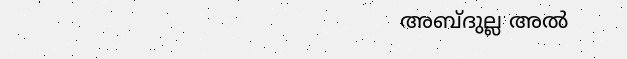അബ്ദുല്ല അൽ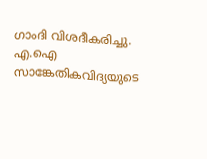ഗാംദി വിശദീകരിച്ചു. എ.ഐ സാങ്കേതികവിദ്യയുടെ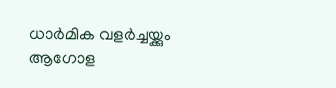ധാർമിക വളർച്ചയ്ക്കും ആഗോള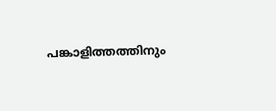പങ്കാളിത്തത്തിനും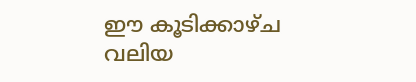ഈ കൂടിക്കാഴ്ച വലിയ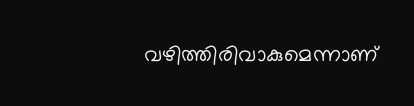വഴിത്തിരിവാകുമെന്നാണ്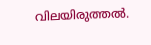വിലയിരുത്തൽ.